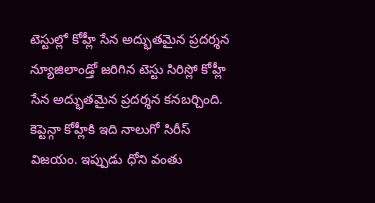టెస్టుల్లో కోహ్లీ సేన అద్భుతమైన ప్రదర్శన
న్యూజిలాండ్తో జరిగిన టెస్టు సిరిస్లో కోహ్లీ సేన అద్భుతమైన ప్రదర్శన కనబర్చింది. కెప్టెన్గా కోహ్లీకి ఇది నాలుగో సిరీస్ విజయం. ఇప్పుడు ధోని వంతు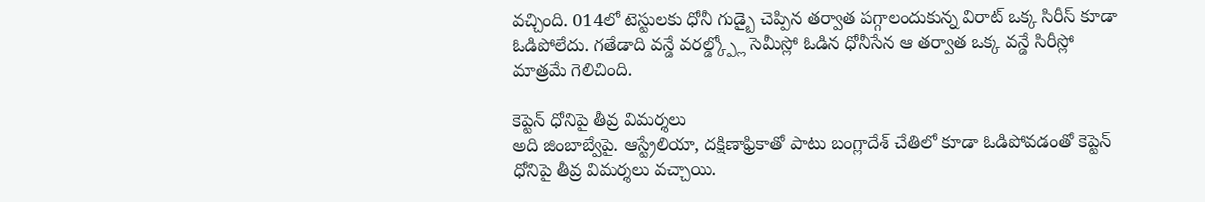వచ్చింది. 014లో టెస్టులకు ధోనీ గుడ్బై చెప్పిన తర్వాత పగ్గాలందుకున్న విరాట్ ఒక్క సిరీస్ కూడా ఓడిపోలేదు. గతేడాది వన్డే వరల్డ్క్ప్లో సెమీస్లో ఓడిన ధోనీసేన ఆ తర్వాత ఒక్క వన్డే సిరీస్లో మాత్రమే గెలిచింది.

కెప్టెన్ ధోనిపై తీవ్ర విమర్శలు
అది జింబాబ్వేపై. ఆస్ట్రేలియా, దక్షిణాఫ్రికాతో పాటు బంగ్లాదేశ్ చేతిలో కూడా ఓడిపోవడంతో కెప్టెన్ ధోనిపై తీవ్ర విమర్శలు వచ్చాయి.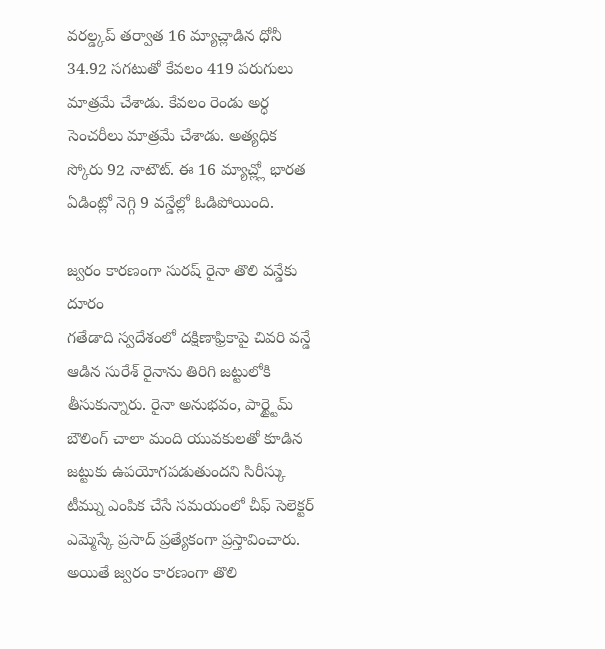వరల్డ్కప్ తర్వాత 16 మ్యాచ్లాడిన ధోనీ 34.92 సగటుతో కేవలం 419 పరుగులు మాత్రమే చేశాడు. కేవలం రెండు అర్ధ సెంచరీలు మాత్రమే చేశాడు. అత్యధిక స్కోరు 92 నాటౌట్. ఈ 16 మ్యాచ్ల్లో భారత ఏడింట్లో నెగ్గి 9 వన్డేల్లో ఓడిపోయింది.

జ్వరం కారణంగా సురష్ రైనా తొలి వన్డేకు దూరం
గతేడాది స్వదేశంలో దక్షిణాఫ్రికాపై చివరి వన్డే ఆడిన సురేశ్ రైనాను తిరిగి జట్టులోకి తీసుకున్నారు. రైనా అనుభవం, పార్ట్టైమ్ బౌలింగ్ చాలా మంది యువకులతో కూడిన జట్టుకు ఉపయోగపడుతుందని సిరీస్కు టీమ్ను ఎంపిక చేసే సమయంలో చీఫ్ సెలెక్టర్ ఎమ్మెస్కే ప్రసాద్ ప్రత్యేకంగా ప్రస్తావించారు. అయితే జ్వరం కారణంగా తొలి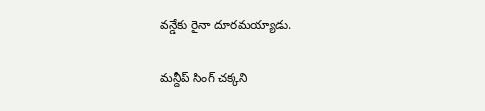వన్డేకు రైనా దూరమయ్యాడు.

మన్దీప్ సింగ్ చక్కని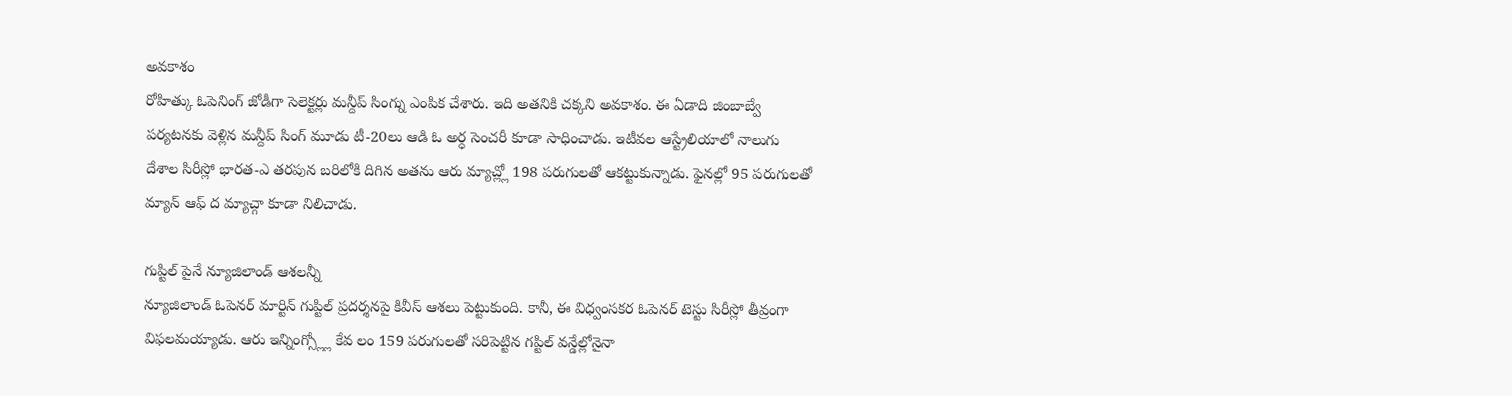అవకాశం
రోహిత్కు ఓపెనింగ్ జోడీగా సెలెక్టర్లు మన్దీప్ సింగ్ను ఎంపిక చేశారు. ఇది అతనికి చక్కని అవకాశం. ఈ ఏడాది జింబాబ్వే పర్యటనకు వెళ్లిన మన్దీప్ సింగ్ మూడు టీ-20లు ఆడి ఓ అర్ధ సెంచరీ కూడా సాధించాడు. ఇటీవల ఆస్ట్రేలియాలో నాలుగు దేశాల సిరీస్లో భారత-ఎ తరపున బరిలోకి దిగిన అతను ఆరు మ్యాచ్ల్లో 198 పరుగులతో ఆకట్టుకున్నాడు. ఫైనల్లో 95 పరుగులతో మ్యాన్ ఆఫ్ ద మ్యాచ్గా కూడా నిలిచాడు.

గుప్టిల్ పైనే న్యూజిలాండ్ ఆశలన్నీ
న్యూజిలాండ్ ఓపెనర్ మార్టిన్ గుప్టిల్ ప్రదర్శనపై కివీస్ ఆశలు పెట్టుకుంది. కానీ, ఈ విధ్వంసకర ఓపెనర్ టెస్టు సిరీస్లో తీవ్రంగా విఫలమయ్యాడు. ఆరు ఇన్నింగ్స్ల్లో కేవ లం 159 పరుగులతో సరిపెట్టిన గప్టిల్ వన్డేల్లోనైనా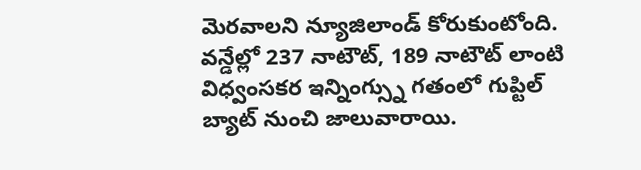మెరవాలని న్యూజిలాండ్ కోరుకుంటోంది. వన్డేల్లో 237 నాటౌట్, 189 నాటౌట్ లాంటి విధ్వంసకర ఇన్నింగ్స్ను గతంలో గుప్టిల్ బ్యాట్ నుంచి జాలువారాయి.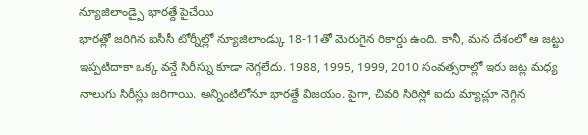న్యూజిలాండ్పై భారత్దే పైచేయి
భారత్లో జరిగిన ఐసీసీ టోర్నీల్లో న్యూజిలాండ్కు 18-11తో మెరుగైన రికార్డు ఉంది. కానీ, మన దేశంలో ఆ జట్టు ఇప్పటిదాకా ఒక్క వన్డే సిరీస్ను కూడా నెగ్గలేదు. 1988, 1995, 1999, 2010 సంవత్సరాల్లో ఇరు జట్ల మధ్య నాలుగు సిరీస్లు జరిగాయి. అన్నింటిలోనూ భారత్దే విజయం. పైగా, చివరి సిరిస్లో ఐదు మ్యాచ్లూ నెగ్గిన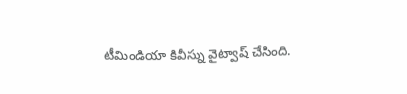టీమిండియా కివీస్ను వైట్వాష్ చేసింది.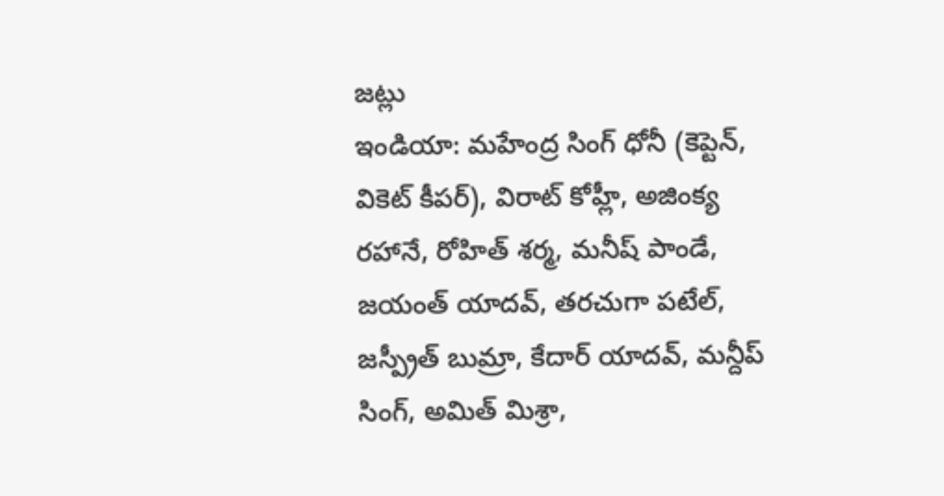జట్లు
ఇండియా: మహేంద్ర సింగ్ ధోనీ (కెప్టెన్, వికెట్ కీపర్), విరాట్ కోహ్లీ, అజింక్య రహానే, రోహిత్ శర్మ, మనీష్ పాండే, జయంత్ యాదవ్, తరచుగా పటేల్, జస్ప్రీత్ బుమ్రా, కేదార్ యాదవ్, మన్దీప్ సింగ్, అమిత్ మిశ్రా,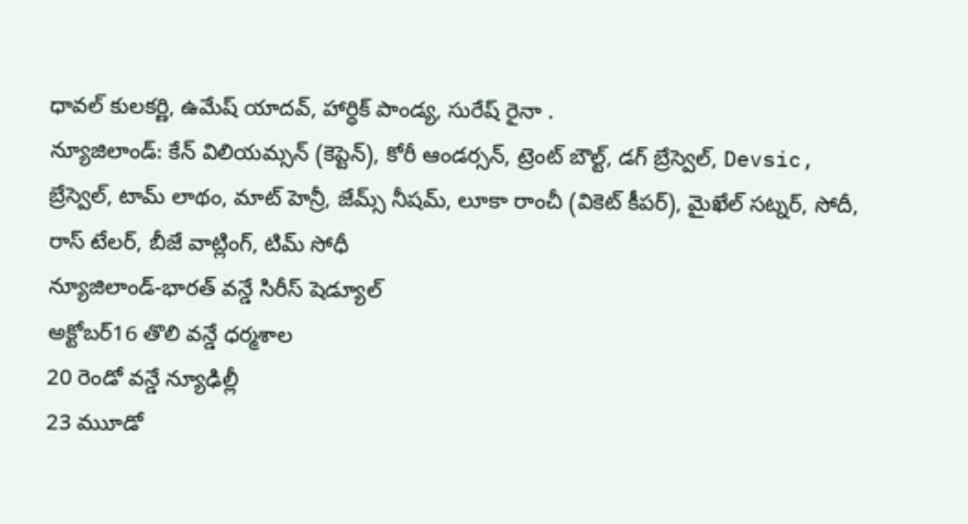ధావల్ కులకర్ణి, ఉమేష్ యాదవ్, హార్ధిక్ పాండ్య, సురేష్ రైనా .
న్యూజిలాండ్: కేన్ విలియమ్సన్ (కెప్టెన్), కోరీ ఆండర్సన్, ట్రెంట్ బౌల్ట్, డగ్ బ్రేస్వెల్, Devsic, బ్రేస్వెల్, టామ్ లాథం, మాట్ హెన్రీ, జేమ్స్ నీషమ్, లూకా రాంచీ (వికెట్ కీపర్), మైఖేల్ సట్నర్, సోదీ, రాస్ టేలర్, బీజే వాట్లింగ్, టిమ్ సోధీ
న్యూజిలాండ్-భారత్ వన్డే సిరీస్ షెడ్యూల్
అక్టోబర్16 తొలి వన్డే ధర్మశాల
20 రెండో వన్డే న్యూఢిల్లీ
23 ముూడో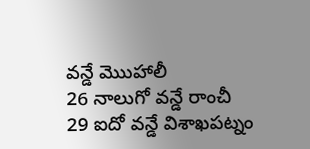వన్డే మొుహాలీ
26 నాలుగో వన్డే రాంచీ
29 ఐదో వన్డే విశాఖపట్నం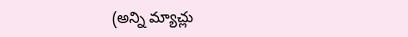(అన్ని మ్యాచ్లు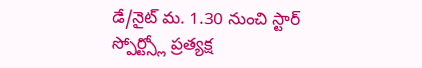డే/నైట్ మ. 1.30 నుంచి స్టార్ స్పోర్ట్స్లో ప్రత్యక్ష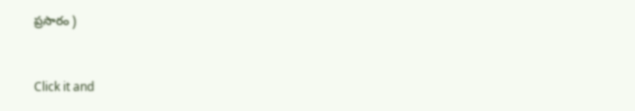ప్రసారం )


Click it and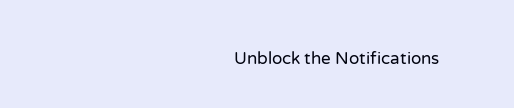Unblock the Notifications